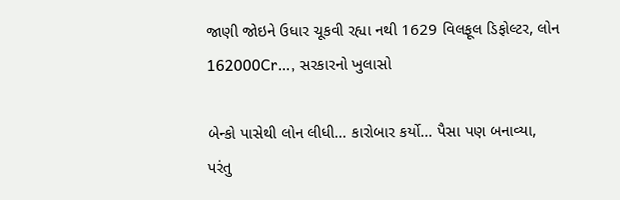જાણી જોઇને ઉધાર ચૂકવી રહ્યા નથી 1629 વિલફૂલ ડિફોલ્ટર, લોન 162000Cr…, સરકારનો ખુલાસો

બેન્કો પાસેથી લોન લીધી... કારોબાર કર્યો... પૈસા પણ બનાવ્યા, પરંતુ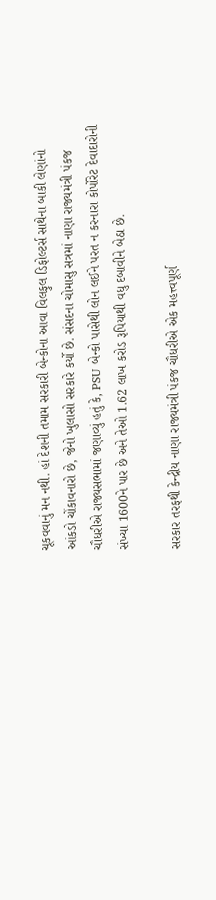ચૂકવવાનું મન નથી. હાં દેશની તમામ સરકારી બેન્કોના આવા વિલફુલ ડિફોલ્ટર્સ સાથેના બાકી લેણાંનો આંકડો ચોંકાવનારો છે, જેનો ખુલાસો સરકારે કર્યો છે. સંસદના ચોમાસુ સત્રમાં નાણા રાજ્યમંત્રી પંકજ ચૌધરીએ રાજ્યસભામાં જણાવ્યું હતું કે, PSU બેન્કો પાસેથી લોન લઈને પરત ન કરનારા કોર્પોરેટ દેવાદારોની સંખ્યા 1600ને પાર છે અને તેઓ 1.62 લાખ કરોડ રૂપિયાથી વધુ દબાવીને બેઠા છે.

સરકાર તરફથી કેન્દ્રીય નાણા રાજ્યમંત્રી પંકજ ચૌધરીએ એક મહત્ત્વપૂર્ણ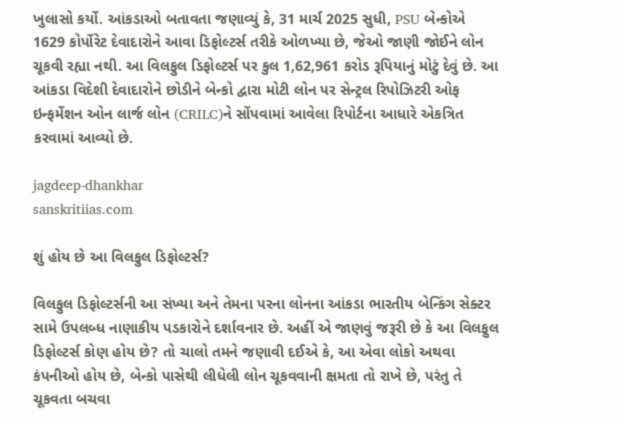ખુલાસો કર્યો. આંકડાઓ બતાવતા જણાવ્યું કે, 31 માર્ચ 2025 સુધી, PSU બેન્કોએ 1629 કોર્પોરેટ દેવાદારોને આવા ડિફોલ્ટર્સ તરીકે ઓળખ્યા છે, જેઓ જાણી જોઈને લોન ચૂકવી રહ્યા નથી. આ વિલફુલ ડિફોલ્ટર્સ પર કુલ 1,62,961 કરોડ રૂપિયાનું મોટું દેવું છે. આ આંકડા વિદેશી દેવાદારોને છોડીને બેન્કો દ્વારા મોટી લોન પર સેન્ટ્રલ રિપોઝિટરી ઓફ ઇન્ફર્મેશન ઓન લાર્જ લોન (CRILC)ને સોંપવામાં આવેલા રિપોર્ટના આધારે એકત્રિત કરવામાં આવ્યો છે.

jagdeep-dhankhar
sanskritiias.com

શું હોય છે આ વિલફુલ ડિફોલ્ટર્સ?

વિલફુલ ડિફોલ્ટર્સની આ સંખ્યા અને તેમના પરના લોનના આંકડા ભારતીય બેન્કિંગ સેક્ટર સામે ઉપલબ્ધ નાણાકીય પડકારોને દર્શાવનાર છે. અહીં એ જાણવું જરૂરી છે કે આ વિલફુલ ડિફોલ્ટર્સ કોણ હોય છે? તો ચાલો તમને જણાવી દઈએ કે, આ એવા લોકો અથવા કંપનીઓ હોય છે, બેન્કો પાસેથી લીધેલી લોન ચૂકવવાની ક્ષમતા તો રાખે છે, પરંતુ તે ચૂકવતા બચવા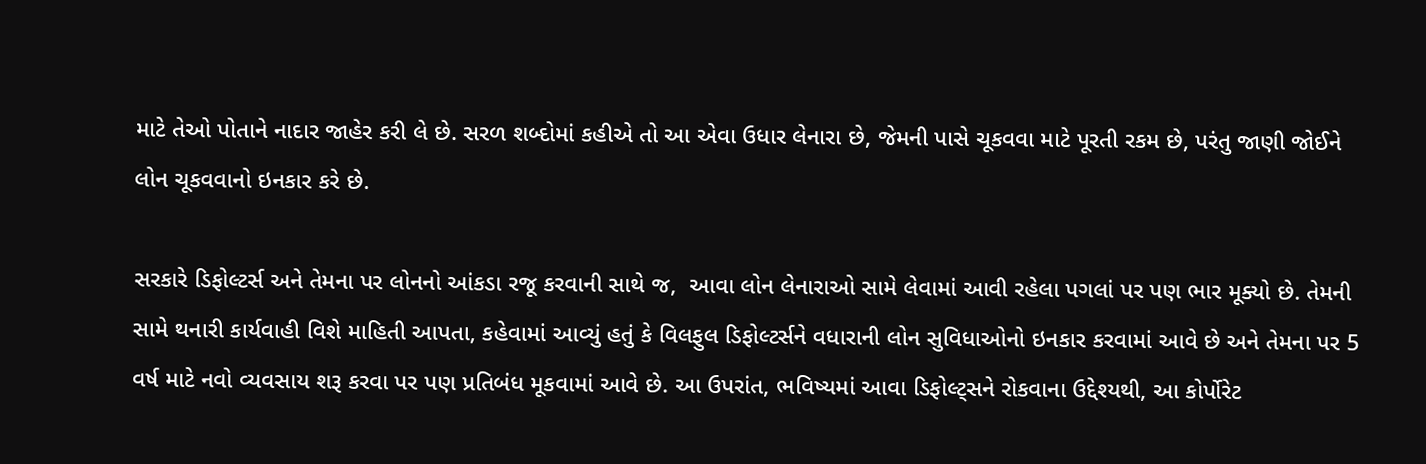માટે તેઓ પોતાને નાદાર જાહેર કરી લે છે. સરળ શબ્દોમાં કહીએ તો આ એવા ઉધાર લેનારા છે, જેમની પાસે ચૂકવવા માટે પૂરતી રકમ છે, પરંતુ જાણી જોઈને લોન ચૂકવવાનો ઇનકાર કરે છે.

સરકારે ડિફોલ્ટર્સ અને તેમના પર લોનનો આંકડા રજૂ કરવાની સાથે જ,  આવા લોન લેનારાઓ સામે લેવામાં આવી રહેલા પગલાં પર પણ ભાર મૂક્યો છે. તેમની સામે થનારી કાર્યવાહી વિશે માહિતી આપતા, કહેવામાં આવ્યું હતું કે વિલફુલ ડિફોલ્ટર્સને વધારાની લોન સુવિધાઓનો ઇનકાર કરવામાં આવે છે અને તેમના પર 5 વર્ષ માટે નવો વ્યવસાય શરૂ કરવા પર પણ પ્રતિબંધ મૂકવામાં આવે છે. આ ઉપરાંત, ભવિષ્યમાં આવા ડિફોલ્ટ્સને રોકવાના ઉદ્દેશ્યથી, આ કોર્પોરેટ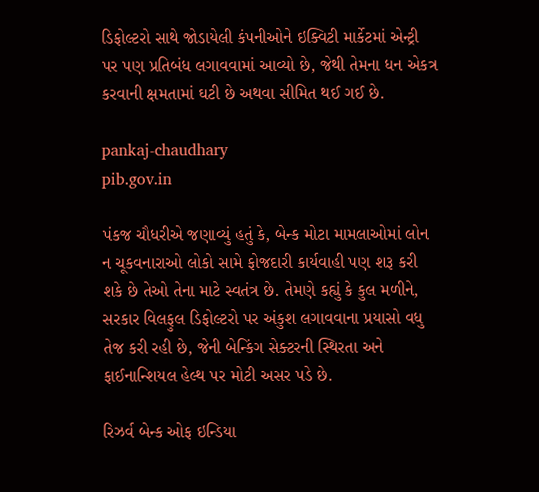ડિફોલ્ટરો સાથે જોડાયેલી કંપનીઓને ઇક્વિટી માર્કેટમાં એન્ટ્રી પર પણ પ્રતિબંધ લગાવવામાં આવ્યો છે, જેથી તેમના ધન એકત્ર કરવાની ક્ષમતામાં ઘટી છે અથવા સીમિત થઈ ગઈ છે.

pankaj-chaudhary
pib.gov.in

પંકજ ચૌધરીએ જણાવ્યું હતું કે, બેન્ક મોટા મામલાઓમાં લોન ન ચૂકવનારાઓ લોકો સામે ફોજદારી કાર્યવાહી પણ શરૂ કરી શકે છે તેઓ તેના માટે સ્વતંત્ર છે. તેમણે કહ્યું કે કુલ મળીને, સરકાર વિલફુલ ડિફોલ્ટરો પર અંકુશ લગાવવાના પ્રયાસો વધુ તેજ કરી રહી છે, જેની બેન્કિંગ સેક્ટરની સ્થિરતા અને ફાઈનાન્શિયલ હેલ્થ પર મોટી અસર પડે છે.

રિઝર્વ બેન્ક ઓફ ઇન્ડિયા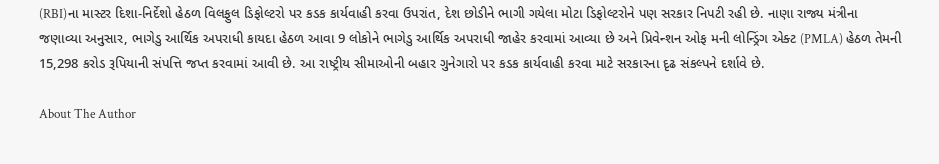(RBI)ના માસ્ટર દિશા-નિર્દેશો હેઠળ વિલફુલ ડિફોલ્ટરો પર કડક કાર્યવાહી કરવા ઉપરાંત, દેશ છોડીને ભાગી ગયેલા મોટા ડિફોલ્ટરોને પણ સરકાર નિપટી રહી છે. નાણા રાજ્ય મંત્રીના જણાવ્યા અનુસાર, ભાગેડુ આર્થિક અપરાધી કાયદા હેઠળ આવા 9 લોકોને ભાગેડુ આર્થિક અપરાધી જાહેર કરવામાં આવ્યા છે અને પ્રિવેન્શન ઓફ મની લોન્ડ્રિંગ એક્ટ (PMLA) હેઠળ તેમની 15,298 કરોડ રૂપિયાની સંપત્તિ જપ્ત કરવામાં આવી છે. આ રાષ્ટ્રીય સીમાઓની બહાર ગુનેગારો પર કડક કાર્યવાહી કરવા માટે સરકારના દૃઢ સંકલ્પને દર્શાવે છે.

About The Author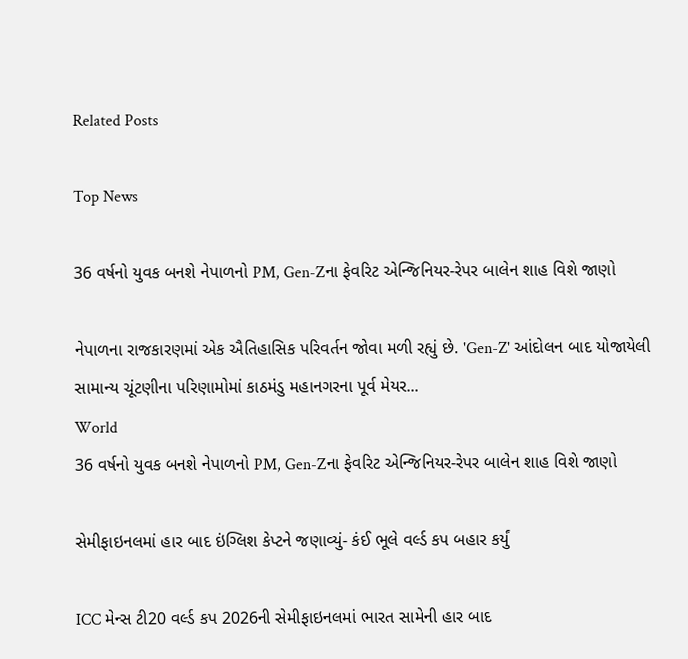Related Posts

Top News

36 વર્ષનો યુવક બનશે નેપાળનો PM, Gen-Zના ફેવરિટ એન્જિનિયર-રેપર બાલેન શાહ વિશે જાણો

નેપાળના રાજકારણમાં એક ઐતિહાસિક પરિવર્તન જોવા મળી રહ્યું છે. 'Gen-Z' આંદોલન બાદ યોજાયેલી સામાન્ય ચૂંટણીના પરિણામોમાં કાઠમંડુ મહાનગરના પૂર્વ મેયર...
World
36 વર્ષનો યુવક બનશે નેપાળનો PM, Gen-Zના ફેવરિટ એન્જિનિયર-રેપર બાલેન શાહ વિશે જાણો

સેમીફાઇનલમાં હાર બાદ ઇંગ્લિશ કેપ્ટને જણાવ્યું- કંઈ ભૂલે વર્લ્ડ કપ બહાર કર્યું

ICC મેન્સ ટી20 વર્લ્ડ કપ 2026ની સેમીફાઇનલમાં ભારત સામેની હાર બાદ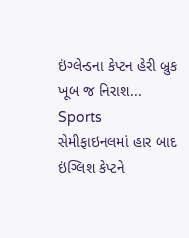ઇંગ્લેન્ડના કેપ્ટન હેરી બ્રુક ખૂબ જ નિરાશ...
Sports
સેમીફાઇનલમાં હાર બાદ ઇંગ્લિશ કેપ્ટને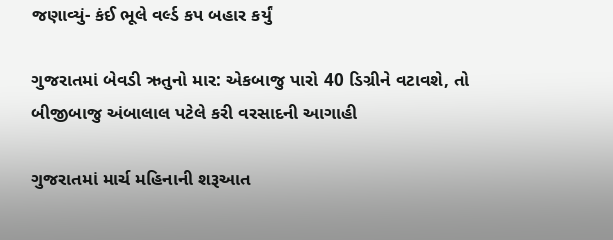જણાવ્યું- કંઈ ભૂલે વર્લ્ડ કપ બહાર કર્યું

ગુજરાતમાં બેવડી ઋતુનો માર: એકબાજુ પારો 40 ડિગ્રીને વટાવશે, તો બીજીબાજુ અંબાલાલ પટેલે કરી વરસાદની આગાહી

ગુજરાતમાં માર્ચ મહિનાની શરૂઆત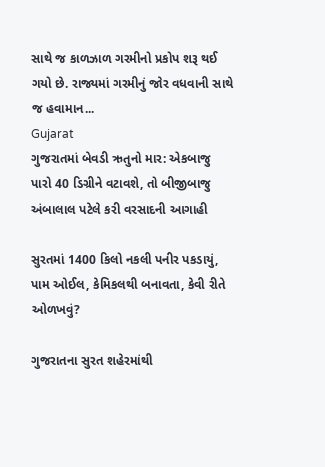સાથે જ કાળઝાળ ગરમીનો પ્રકોપ શરૂ થઈ ગયો છે. રાજ્યમાં ગરમીનું જોર વધવાની સાથે જ હવામાન...
Gujarat
ગુજરાતમાં બેવડી ઋતુનો માર: એકબાજુ પારો 40 ડિગ્રીને વટાવશે, તો બીજીબાજુ અંબાલાલ પટેલે કરી વરસાદની આગાહી

સુરતમાં 1400 કિલો નકલી પનીર પકડાયું, પામ ઓઈલ, કેમિકલથી બનાવતા, કેવી રીતે ઓળખવું?

ગુજરાતના સુરત શહેરમાંથી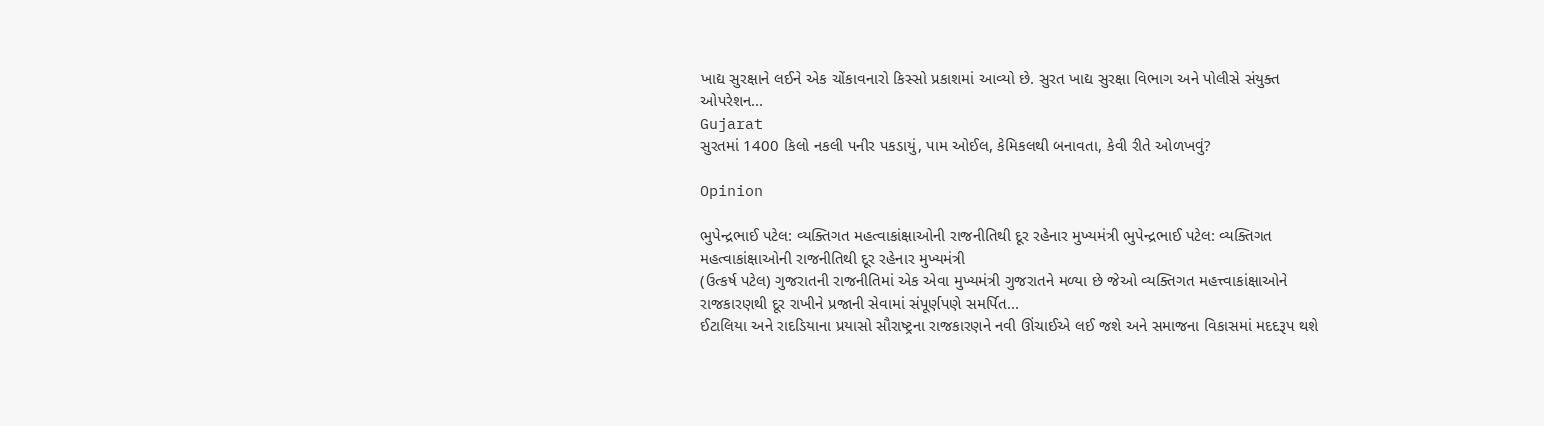ખાદ્ય સુરક્ષાને લઈને એક ચોંકાવનારો કિસ્સો પ્રકાશમાં આવ્યો છે. સુરત ખાદ્ય સુરક્ષા વિભાગ અને પોલીસે સંયુક્ત ઓપરેશન...
Gujarat
સુરતમાં 1400 કિલો નકલી પનીર પકડાયું, પામ ઓઈલ, કેમિકલથી બનાવતા, કેવી રીતે ઓળખવું?

Opinion

ભુપેન્દ્રભાઈ પટેલ: વ્યક્તિગત મહત્વાકાંક્ષાઓની રાજનીતિથી દૂર રહેનાર મુખ્યમંત્રી ભુપેન્દ્રભાઈ પટેલ: વ્યક્તિગત મહત્વાકાંક્ષાઓની રાજનીતિથી દૂર રહેનાર મુખ્યમંત્રી
(ઉત્કર્ષ પટેલ) ગુજરાતની રાજનીતિમાં એક એવા મુખ્યમંત્રી ગુજરાતને મળ્યા છે જેઓ વ્યક્તિગત મહત્ત્વાકાંક્ષાઓને રાજકારણથી દૂર રાખીને પ્રજાની સેવામાં સંપૂર્ણપણે સમર્પિત...
ઈટાલિયા અને રાદડિયાના પ્રયાસો સૌરાષ્ટ્રના રાજકારણને નવી ઊંચાઈએ લઈ જશે અને સમાજના વિકાસમાં મદદરૂપ થશે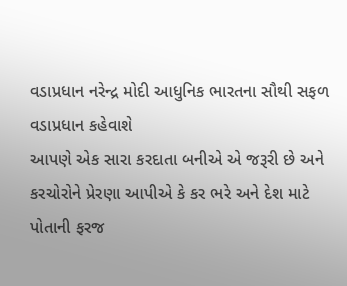વડાપ્રધાન નરેન્દ્ર મોદી આધુનિક ભારતના સૌથી સફળ વડાપ્રધાન કહેવાશે
આપણે એક સારા કરદાતા બનીએ એ જરૂરી છે અને કરચોરોને પ્રેરણા આપીએ કે કર ભરે અને દેશ માટે પોતાની ફરજ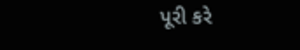પૂરી કરે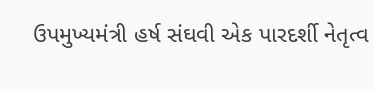ઉપમુખ્યમંત્રી હર્ષ સંઘવી એક પારદર્શી નેતૃત્વ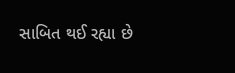સાબિત થઈ રહ્યા છે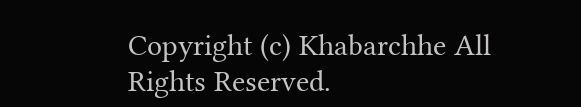Copyright (c) Khabarchhe All Rights Reserved.